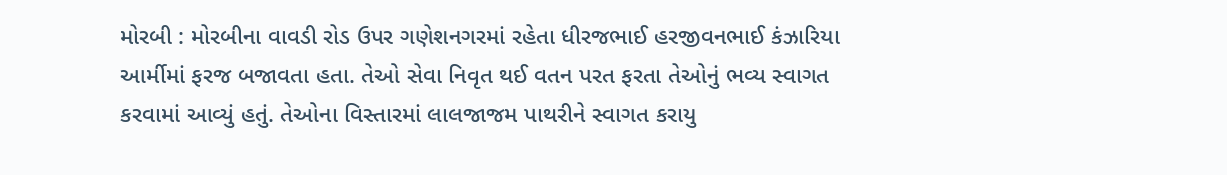મોરબી : મોરબીના વાવડી રોડ ઉપર ગણેશનગરમાં રહેતા ધીરજભાઈ હરજીવનભાઈ કંઝારિયા આર્મીમાં ફરજ બજાવતા હતા. તેઓ સેવા નિવૃત થઈ વતન પરત ફરતા તેઓનું ભવ્ય સ્વાગત કરવામાં આવ્યું હતું. તેઓના વિસ્તારમાં લાલજાજમ પાથરીને સ્વાગત કરાયુ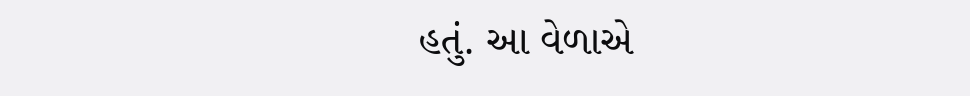હતું. આ વેળાએ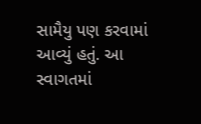સામૈયુ પણ કરવામાં આવ્યું હતું. આ સ્વાગતમાં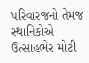પરિવારજનો તેમજ સ્થાનિકોએ ઉત્સાહભેર મોટી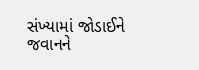સંખ્યામાં જોડાઈને જવાનને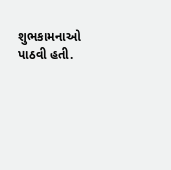શુભકામનાઓ પાઠવી હતી.